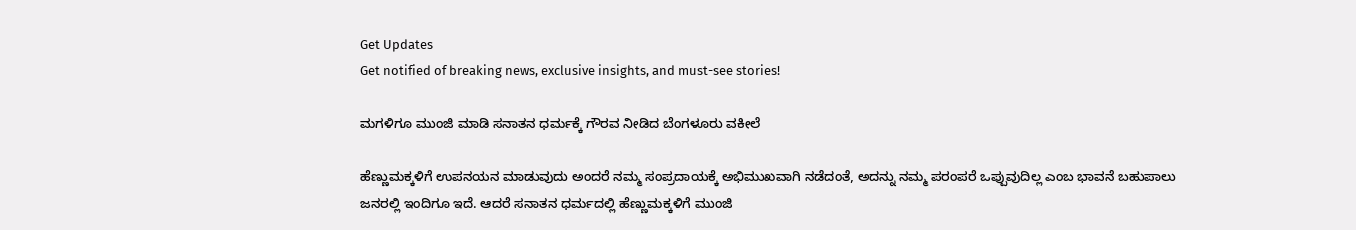Get Updates
Get notified of breaking news, exclusive insights, and must-see stories!

ಮಗಳಿಗೂ ಮುಂಜಿ ಮಾಡಿ ಸನಾತನ ಧರ್ಮಕ್ಕೆ ಗೌರವ ನೀಡಿದ ಬೆಂಗಳೂರು ವಕೀಲೆ

ಹೆಣ್ಣುಮಕ್ಕಳಿಗೆ ಉಪನಯನ ಮಾಡುವುದು ಅಂದರೆ ನಮ್ಮ ಸಂಪ್ರದಾಯಕ್ಕೆ ಅಭಿಮುಖವಾಗಿ ನಡೆದಂತೆ, ಅದನ್ನು ನಮ್ಮ ಪರಂಪರೆ ಒಪ್ಪುವುದಿಲ್ಲ ಎಂಬ ಭಾವನೆ ಬಹುಪಾಲು ಜನರಲ್ಲಿ ಇಂದಿಗೂ ಇದೆ. ಆದರೆ ಸನಾತನ ಧರ್ಮದಲ್ಲಿ ಹೆಣ್ಣುಮಕ್ಕಳಿಗೆ ಮುಂಜಿ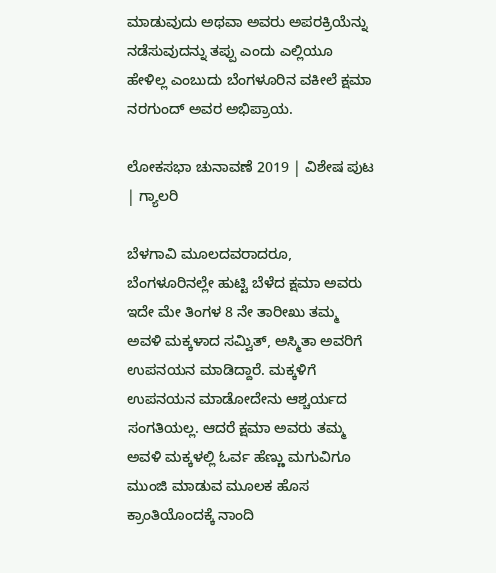ಮಾಡುವುದು ಅಥವಾ ಅವರು ಅಪರಕ್ರಿಯೆನ್ನು ನಡೆಸುವುದನ್ನು ತಪ್ಪು ಎಂದು ಎಲ್ಲಿಯೂ ಹೇಳಿಲ್ಲ ಎಂಬುದು ಬೆಂಗಳೂರಿನ ವಕೀಲೆ ಕ್ಷಮಾ ನರಗುಂದ್ ಅವರ ಅಭಿಪ್ರಾಯ.

ಲೋಕಸಭಾ ಚುನಾವಣೆ 2019 | ವಿಶೇಷ ಪುಟ | ಗ್ಯಾಲರಿ

ಬೆಳಗಾವಿ ಮೂಲದವರಾದರೂ, ಬೆಂಗಳೂರಿನಲ್ಲೇ ಹುಟ್ಟಿ ಬೆಳೆದ ಕ್ಷಮಾ ಅವರು ಇದೇ ಮೇ ತಿಂಗಳ 8 ನೇ ತಾರೀಖು ತಮ್ಮ ಅವಳಿ ಮಕ್ಕಳಾದ ಸಮ್ವಿತ್, ಅಸ್ಮಿತಾ ಅವರಿಗೆ ಉಪನಯನ ಮಾಡಿದ್ದಾರೆ. ಮಕ್ಕಳಿಗೆ ಉಪನಯನ ಮಾಡೋದೇನು ಆಶ್ಚರ್ಯದ ಸಂಗತಿಯಲ್ಲ. ಆದರೆ ಕ್ಷಮಾ ಅವರು ತಮ್ಮ ಅವಳಿ ಮಕ್ಕಳಲ್ಲಿ ಓರ್ವ ಹೆಣ್ಣು ಮಗುವಿಗೂ ಮುಂಜಿ ಮಾಡುವ ಮೂಲಕ ಹೊಸ ಕ್ರಾಂತಿಯೊಂದಕ್ಕೆ ನಾಂದಿ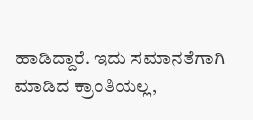ಹಾಡಿದ್ದಾರೆ. ಇದು ಸಮಾನತೆಗಾಗಿ ಮಾಡಿದ ಕ್ರಾಂತಿಯಲ್ಲ,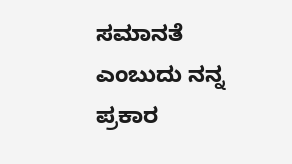ಸಮಾನತೆ ಎಂಬುದು ನನ್ನ ಪ್ರಕಾರ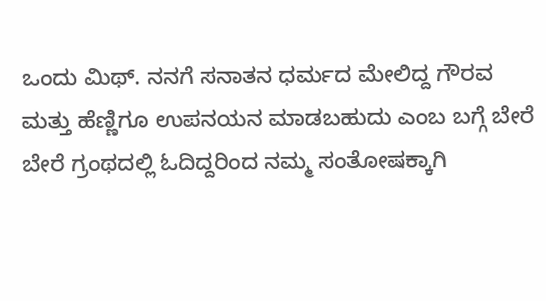ಒಂದು ಮಿಥ್. ನನಗೆ ಸನಾತನ ಧರ್ಮದ ಮೇಲಿದ್ದ ಗೌರವ ಮತ್ತು ಹೆಣ್ಣಿಗೂ ಉಪನಯನ ಮಾಡಬಹುದು ಎಂಬ ಬಗ್ಗೆ ಬೇರೆ ಬೇರೆ ಗ್ರಂಥದಲ್ಲಿ ಓದಿದ್ದರಿಂದ ನಮ್ಮ ಸಂತೋಷಕ್ಕಾಗಿ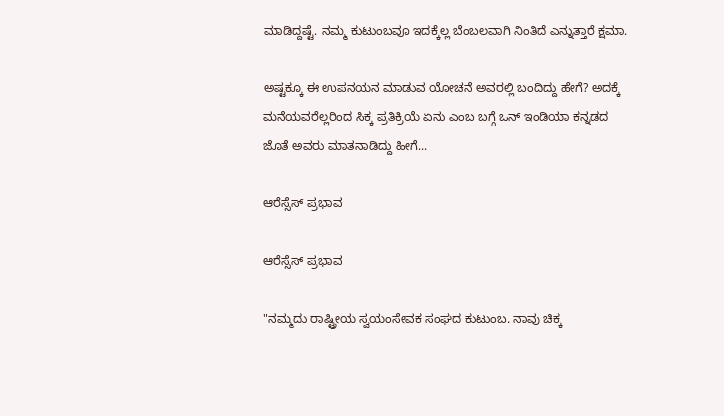ಮಾಡಿದ್ದಷ್ಟೆ. ನಮ್ಮ ಕುಟುಂಬವೂ ಇದಕ್ಕೆಲ್ಲ ಬೆಂಬಲವಾಗಿ ನಿಂತಿದೆ ಎನ್ನುತ್ತಾರೆ ಕ್ಷಮಾ.

ಅಷ್ಟಕ್ಕೂ ಈ ಉಪನಯನ ಮಾಡುವ ಯೋಚನೆ ಅವರಲ್ಲಿ ಬಂದಿದ್ದು ಹೇಗೆ? ಅದಕ್ಕೆ ಮನೆಯವರೆಲ್ಲರಿಂದ ಸಿಕ್ಕ ಪ್ರತಿಕ್ರಿಯೆ ಏನು ಎಂಬ ಬಗ್ಗೆ ಒನ್ ಇಂಡಿಯಾ ಕನ್ನಡದ ಜೊತೆ ಅವರು ಮಾತನಾಡಿದ್ದು ಹೀಗೆ...

ಆರೆಸ್ಸೆಸ್ ಪ್ರಭಾವ

ಆರೆಸ್ಸೆಸ್ ಪ್ರಭಾವ

"ನಮ್ಮದು ರಾಷ್ಟ್ರೀಯ ಸ್ವಯಂಸೇವಕ ಸಂಘದ ಕುಟುಂಬ. ನಾವು ಚಿಕ್ಕ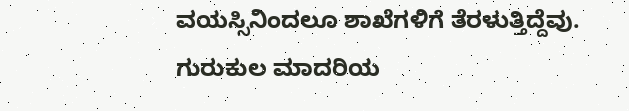ವಯಸ್ಸಿನಿಂದಲೂ ಶಾಖೆಗಳಿಗೆ ತೆರಳುತ್ತಿದ್ದೆವು. ಗುರುಕುಲ ಮಾದರಿಯ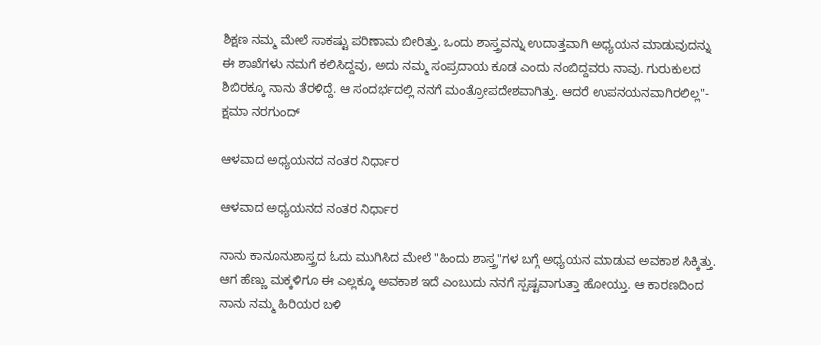ಶಿಕ್ಷಣ ನಮ್ಮ ಮೇಲೆ ಸಾಕಷ್ಟು ಪರಿಣಾಮ ಬೀರಿತ್ತು. ಒಂದು ಶಾಸ್ತ್ರವನ್ನು ಉದಾತ್ತವಾಗಿ ಅಧ್ಯಯನ ಮಾಡುವುದನ್ನು ಈ ಶಾಖೆಗಳು ನಮಗೆ ಕಲಿಸಿದ್ದವು, ಅದು ನಮ್ಮ ಸಂಪ್ರದಾಯ ಕೂಡ ಎಂದು ನಂಬಿದ್ದವರು ನಾವು. ಗುರುಕುಲದ ಶಿಬಿರಕ್ಕೂ ನಾನು ತೆರಳಿದ್ದೆ. ಆ ಸಂದರ್ಭದಲ್ಲಿ ನನಗೆ ಮಂತ್ರೋಪದೇಶವಾಗಿತ್ತು. ಆದರೆ ಉಪನಯನವಾಗಿರಲಿಲ್ಲ"- ಕ್ಷಮಾ ನರಗುಂದ್

ಆಳವಾದ ಅಧ್ಯಯನದ ನಂತರ ನಿರ್ಧಾರ

ಆಳವಾದ ಅಧ್ಯಯನದ ನಂತರ ನಿರ್ಧಾರ

ನಾನು ಕಾನೂನುಶಾಸ್ತ್ರದ ಓದು ಮುಗಿಸಿದ ಮೇಲೆ "ಹಿಂದು ಶಾಸ್ತ್ರ"ಗಳ ಬಗ್ಗೆ ಅಧ್ಯಯನ ಮಾಡುವ ಅವಕಾಶ ಸಿಕ್ಕಿತ್ತು. ಆಗ ಹೆಣ್ಣು ಮಕ್ಕಳಿಗೂ ಈ ಎಲ್ಲಕ್ಕೂ ಅವಕಾಶ ಇದೆ ಎಂಬುದು ನನಗೆ ಸ್ಪಷ್ಟವಾಗುತ್ತಾ ಹೋಯ್ತು. ಆ ಕಾರಣದಿಂದ ನಾನು ನಮ್ಮ ಹಿರಿಯರ ಬಳಿ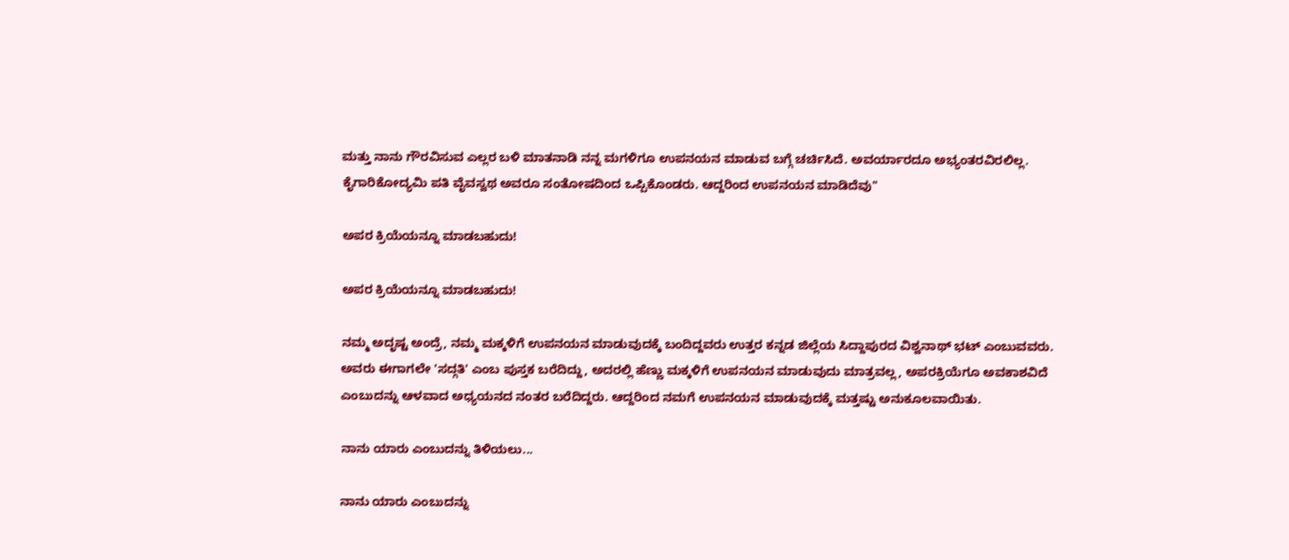ಮತ್ತು ನಾನು ಗೌರವಿಸುವ ಎಲ್ಲರ ಬಳಿ ಮಾತನಾಡಿ ನನ್ನ ಮಗಳಿಗೂ ಉಪನಯನ ಮಾಡುವ ಬಗ್ಗೆ ಚರ್ಚಿಸಿದೆ. ಅವರ್ಯಾರದೂ ಅಭ್ಯಂತರವಿರಲಿಲ್ಲ. ಕೈಗಾರಿಕೋದ್ಯಮಿ ಪತಿ ವೈವಸ್ವಥ ಅವರೂ ಸಂತೋಷದಿಂದ ಒಪ್ಪಿಕೊಂಡರು. ಆದ್ದರಿಂದ ಉಪನಯನ ಮಾಡಿದೆವು"

ಅಪರ ಕ್ರಿಯೆಯನ್ನೂ ಮಾಡಬಹುದು!

ಅಪರ ಕ್ರಿಯೆಯನ್ನೂ ಮಾಡಬಹುದು!

ನಮ್ಮ ಅದೃಷ್ಟ ಅಂದ್ರೆ, ನಮ್ಮ ಮಕ್ಕಳಿಗೆ ಉಪನಯನ ಮಾಡುವುದಕ್ಕೆ ಬಂದಿದ್ದವರು ಉತ್ತರ ಕನ್ನಡ ಜಿಲ್ಲೆಯ ಸಿದ್ದಾಪುರದ ವಿಶ್ವನಾಥ್ ಭಟ್ ಎಂಬುವವರು. ಅವರು ಈಗಾಗಲೇ 'ಸದ್ಗತಿ' ಎಂಬ ಪುಸ್ತಕ ಬರೆದಿದ್ದು, ಅದರಲ್ಲಿ ಹೆಣ್ಣು ಮಕ್ಕಳಿಗೆ ಉಪನಯನ ಮಾಡುವುದು ಮಾತ್ರವಲ್ಲ, ಅಪರಕ್ರಿಯೆಗೂ ಅವಕಾಶವಿದೆ ಎಂಬುದನ್ನು ಆಳವಾದ ಅಧ್ಯಯನದ ನಂತರ ಬರೆದಿದ್ದರು. ಆದ್ದರಿಂದ ನಮಗೆ ಉಪನಯನ ಮಾಡುವುದಕ್ಕೆ ಮತ್ತಷ್ಟು ಅನುಕೂಲವಾಯಿತು.

ನಾನು ಯಾರು ಎಂಬುದನ್ನು ತಿಳಿಯಲು...

ನಾನು ಯಾರು ಎಂಬುದನ್ನು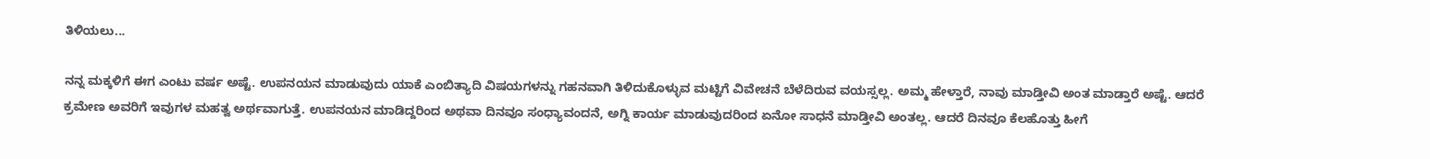ತಿಳಿಯಲು...

ನನ್ನ ಮಕ್ಕಳಿಗೆ ಈಗ ಎಂಟು ವರ್ಷ ಅಷ್ಟೆ. ಉಪನಯನ ಮಾಡುವುದು ಯಾಕೆ ಎಂಬಿತ್ಯಾದಿ ವಿಷಯಗಳನ್ನು ಗಹನವಾಗಿ ತಿಳಿದುಕೊಳ್ಳುವ ಮಟ್ಟಿಗೆ ವಿವೇಚನೆ ಬೆಳೆದಿರುವ ವಯಸ್ಸಲ್ಲ. ಅಮ್ಮ ಹೇಳ್ತಾರೆ, ನಾವು ಮಾಡ್ತೀವಿ ಅಂತ ಮಾಡ್ತಾರೆ ಅಷ್ಟೆ. ಆದರೆ ಕ್ರಮೇಣ ಅವರಿಗೆ ಇವುಗಳ ಮಹತ್ವ ಅರ್ಥವಾಗುತ್ತೆ. ಉಪನಯನ ಮಾಡಿದ್ದರಿಂದ ಅಥವಾ ದಿನವೂ ಸಂಧ್ಯಾವಂದನೆ, ಅಗ್ನಿ ಕಾರ್ಯ ಮಾಡುವುದರಿಂದ ಏನೋ ಸಾಧನೆ ಮಾಡ್ತೀವಿ ಅಂತಲ್ಲ. ಆದರೆ ದಿನವೂ ಕೆಲಹೊತ್ತು ಹೀಗೆ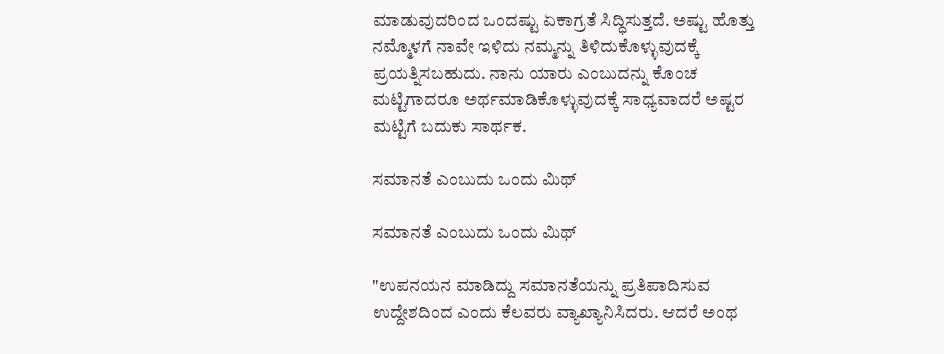ಮಾಡುವುದರಿಂದ ಒಂದಷ್ಟು ಏಕಾಗ್ರತೆ ಸಿದ್ಧಿಸುತ್ತದೆ. ಅಷ್ಟು ಹೊತ್ತು ನಮ್ಮೊಳಗೆ ನಾವೇ ಇಳಿದು ನಮ್ಮನ್ನು ತಿಳಿದುಕೊಳ್ಳುವುದಕ್ಕೆ ಪ್ರಯತ್ನಿಸಬಹುದು. ನಾನು ಯಾರು ಎಂಬುದನ್ನು ಕೊಂಚ ಮಟ್ಟಿಗಾದರೂ ಅರ್ಥಮಾಡಿಕೊಳ್ಳುವುದಕ್ಕೆ ಸಾಧ್ಯವಾದರೆ ಅಷ್ಟರ ಮಟ್ಟಿಗೆ ಬದುಕು ಸಾರ್ಥಕ.

ಸಮಾನತೆ ಎಂಬುದು ಒಂದು ಮಿಥ್

ಸಮಾನತೆ ಎಂಬುದು ಒಂದು ಮಿಥ್

"ಉಪನಯನ ಮಾಡಿದ್ದು ಸಮಾನತೆಯನ್ನು ಪ್ರತಿಪಾದಿಸುವ ಉದ್ದೇಶದಿಂದ ಎಂದು ಕೆಲವರು ವ್ಯಾಖ್ಯಾನಿಸಿದರು. ಆದರೆ ಅಂಥ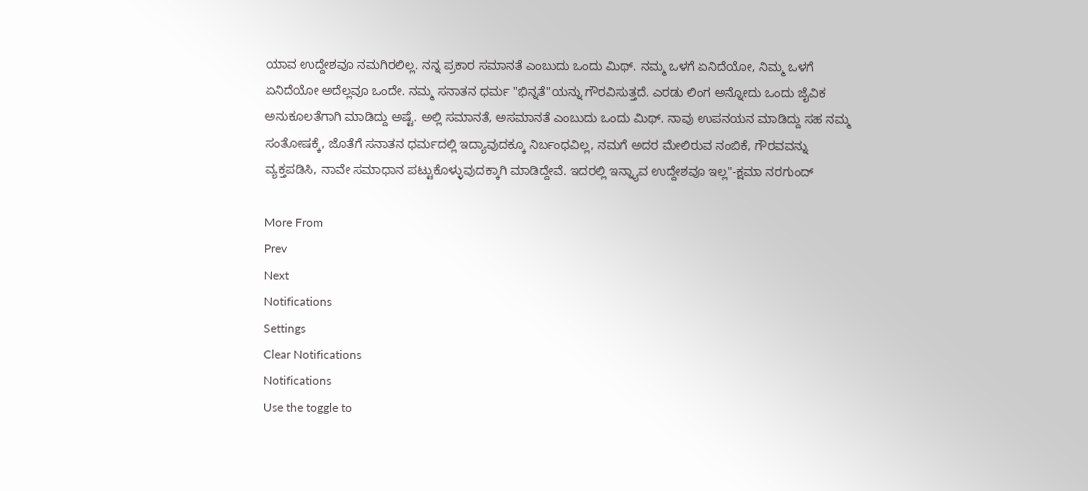ಯಾವ ಉದ್ದೇಶವೂ ನಮಗಿರಲಿಲ್ಲ. ನನ್ನ ಪ್ರಕಾರ ಸಮಾನತೆ ಎಂಬುದು ಒಂದು ಮಿಥ್. ನಮ್ಮ ಒಳಗೆ ಏನಿದೆಯೋ, ನಿಮ್ಮ ಒಳಗೆ ಏನಿದೆಯೋ ಅದೆಲ್ಲವೂ ಒಂದೇ. ನಮ್ಮ ಸನಾತನ ಧರ್ಮ "ಭಿನ್ನತೆ"ಯನ್ನು ಗೌರವಿಸುತ್ತದೆ. ಎರಡು ಲಿಂಗ ಅನ್ನೋದು ಒಂದು ಜೈವಿಕ ಅನುಕೂಲತೆಗಾಗಿ ಮಾಡಿದ್ದು ಅಷ್ಟೆ. ಅಲ್ಲಿ ಸಮಾನತೆ, ಅಸಮಾನತೆ ಎಂಬುದು ಒಂದು ಮಿಥ್. ನಾವು ಉಪನಯನ ಮಾಡಿದ್ದು ಸಹ ನಮ್ಮ ಸಂತೋಷಕ್ಕೆ, ಜೊತೆಗೆ ಸನಾತನ ಧರ್ಮದಲ್ಲಿ ಇದ್ಯಾವುದಕ್ಕೂ ನಿರ್ಬಂಧವಿಲ್ಲ, ನಮಗೆ ಅದರ ಮೇಲಿರುವ ನಂಬಿಕೆ, ಗೌರವವನ್ನು ವ್ಯಕ್ತಪಡಿಸಿ, ನಾವೇ ಸಮಾಧಾನ ಪಟ್ಟುಕೊಳ್ಳುವುದಕ್ಕಾಗಿ ಮಾಡಿದ್ದೇವೆ. ಇದರಲ್ಲಿ ಇನ್ನ್ಯಾವ ಉದ್ದೇಶವೂ ಇಲ್ಲ"-ಕ್ಷಮಾ ನರಗುಂದ್

More From
Prev
Next
Notifications
Settings
Clear Notifications
Notifications
Use the toggle to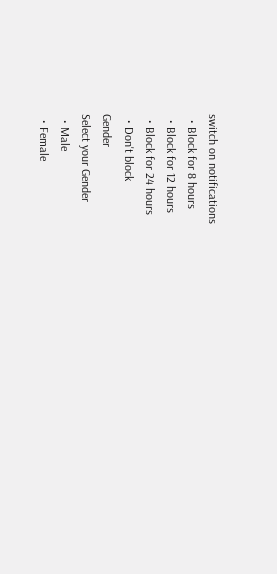switch on notifications
  • Block for 8 hours
  • Block for 12 hours
  • Block for 24 hours
  • Don't block
Gender
Select your Gender
  • Male
  • Female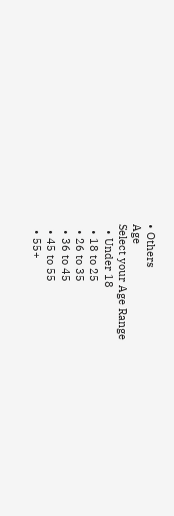• Others
Age
Select your Age Range
  • Under 18
  • 18 to 25
  • 26 to 35
  • 36 to 45
  • 45 to 55
  • 55+